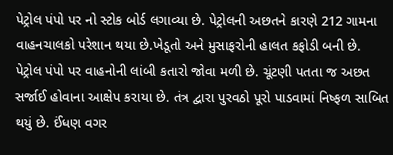પેટ્રોલ પંપો પર નો સ્ટોક બોર્ડ લગાવ્યા છે. પેટ્રોલની અછતને કારણે 212 ગામના વાહનચાલકો પરેશાન થયા છે.ખેડૂતો અને મુસાફરોની હાલત કફોડી બની છે. પેટ્રોલ પંપો પર વાહનોની લાંબી કતારો જોવા મળી છે. ચૂંટણી પતતા જ અછત સર્જાઈ હોવાના આક્ષેપ કરાયા છે. તંત્ર દ્વારા પુરવઠો પૂરો પાડવામાં નિષ્ફળ સાબિત થયું છે. ઈંધણ વગર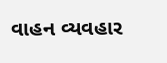વાહન વ્યવહાર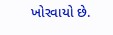ખોરવાયો છે.